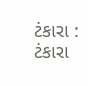ટંકારા : ટંકારા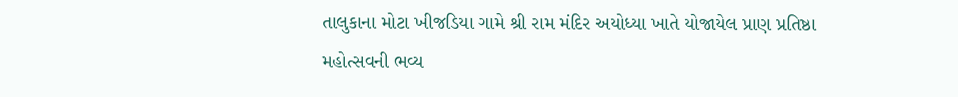તાલુકાના મોટા ખીજડિયા ગામે શ્રી રામ મંદિર અયોધ્યા ખાતે યોજાયેલ પ્રાણ પ્રતિષ્ઠા મહોત્સવની ભવ્ય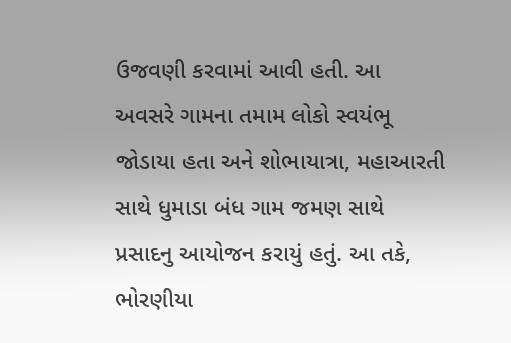ઉજવણી કરવામાં આવી હતી. આ અવસરે ગામના તમામ લોકો સ્વયંભૂ જોડાયા હતા અને શોભાયાત્રા, મહાઆરતી સાથે ધુમાડા બંધ ગામ જમણ સાથે પ્રસાદનુ આયોજન કરાયું હતું. આ તકે, ભોરણીયા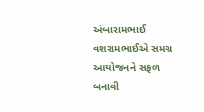અંબારામભાઈ વશરામભાઈએ સમગ્ર આયોજનને સફળ બનાવી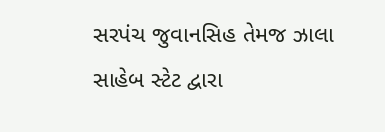સરપંચ જુવાનસિહ તેમજ ઝાલા સાહેબ સ્ટેટ દ્વારા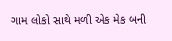ગામ લોકો સાથે મળી એક મેક બની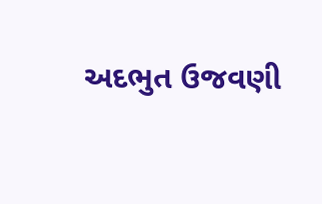અદભુત ઉજવણી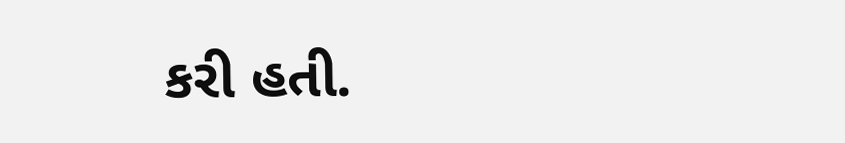કરી હતી.